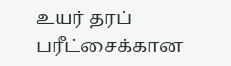உயர் தரப் பரீட்சைக்கான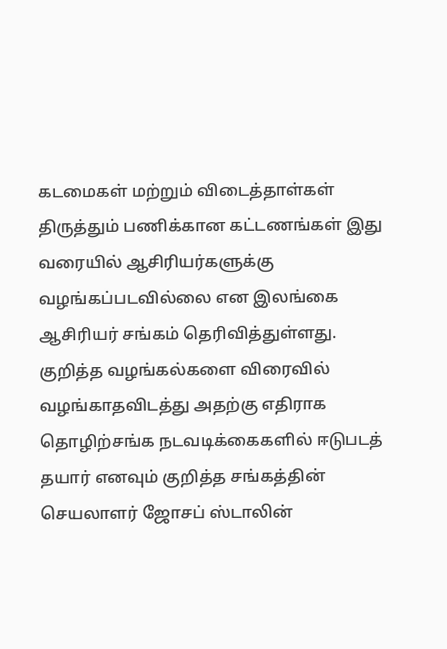கடமைகள் மற்றும் விடைத்தாள்கள் திருத்தும் பணிக்கான கட்டணங்கள் இது வரையில் ஆசிரியர்களுக்கு வழங்கப்படவில்லை என இலங்கை ஆசிரியர் சங்கம் தெரிவித்துள்ளது.
குறித்த வழங்கல்களை விரைவில் வழங்காதவிடத்து அதற்கு எதிராக தொழிற்சங்க நடவடிக்கைகளில் ஈடுபடத் தயார் எனவும் குறித்த சங்கத்தின் செயலாளர் ஜோசப் ஸ்டாலின்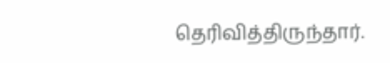தெரிவித்திருந்தார்.